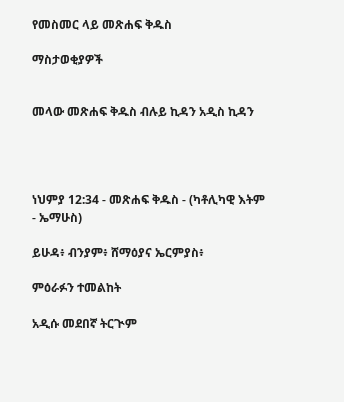የመስመር ላይ መጽሐፍ ቅዱስ

ማስታወቂያዎች


መላው መጽሐፍ ቅዱስ ብሉይ ኪዳን አዲስ ኪዳን




ነህምያ 12:34 - መጽሐፍ ቅዱስ - (ካቶሊካዊ እትም - ኤማሁስ)

ይሁዳ፥ ብንያም፥ ሸማዕያና ኤርምያስ፥

ምዕራፉን ተመልከት

አዲሱ መደበኛ ትርጒም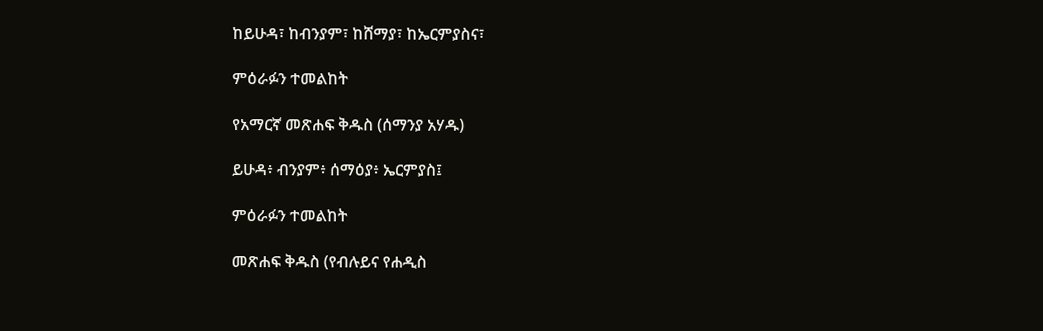ከይሁዳ፣ ከብንያም፣ ከሸማያ፣ ከኤርምያስና፣

ምዕራፉን ተመልከት

የአማርኛ መጽሐፍ ቅዱስ (ሰማንያ አሃዱ)

ይሁዳ፥ ብንያም፥ ሰማዕያ፥ ኤርምያስ፤

ምዕራፉን ተመልከት

መጽሐፍ ቅዱስ (የብሉይና የሐዲስ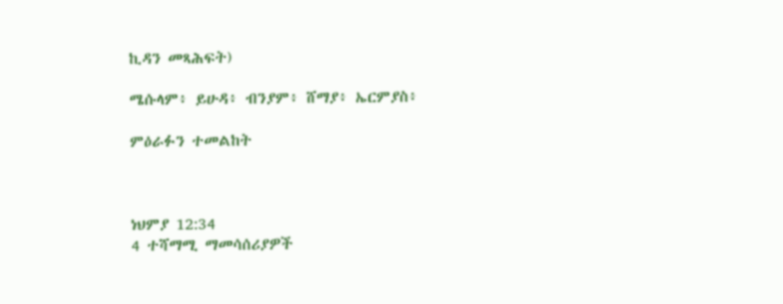ኪዳን መጻሕፍት)

ሜሱላም፥ ይሁዳ፥ ብንያም፥ ሸማያ፥ ኤርምያስ፥

ምዕራፉን ተመልከት



ነህምያ 12:34
4 ተሻማሚ ማመሳሰሪያዎች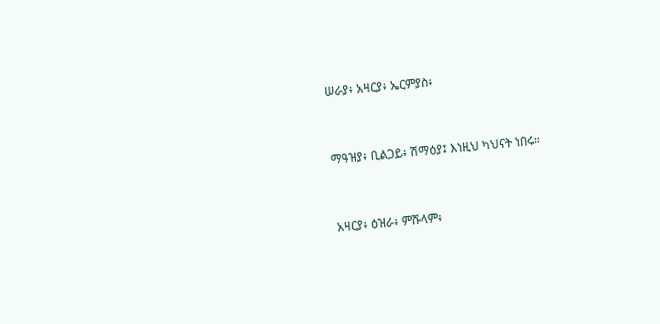ሠራያ፥ አዛርያ፥ ኤርምያስ፥


ማዓዝያ፥ ቢልጋይ፥ ሽማዕያ፤ እነዚህ ካህናት ነበሩ።


አዛርያ፥ ዕዝራ፥ ምሹላም፥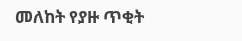መለከት የያዙ ጥቂት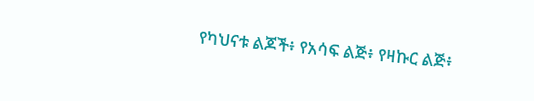የካህናቱ ልጆች፥ የአሳፍ ልጅ፥ የዛኩር ልጅ፥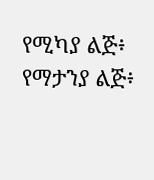የሚካያ ልጅ፥ የማታንያ ልጅ፥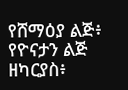የሸማዕያ ልጅ፥ የዮናታን ልጅ ዘካርያስ፥